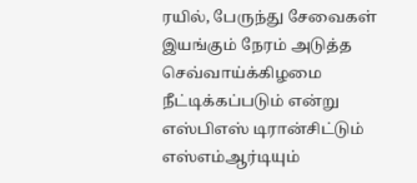ரயில், பேருந்து சேவைகள் இயங்கும் நேரம் அடுத்த செவ்வாய்க்கிழமை நீட்டிக்கப்படும் என்று எஸ்பிஎஸ் டிரான்சிட்டும் எஸ்எம்ஆர்டியும்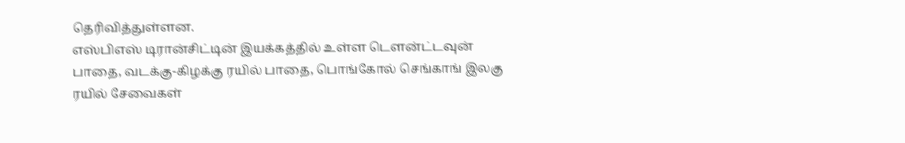தெரிவித்துள்ளன.
எஸ்பிஎஸ் டிரான்சிட்டின் இயக்கத்தில் உள்ள டெளன்ட்டவுன் பாதை, வடக்கு-கிழக்கு ரயில் பாதை, பொங்கோல் செங்காங் இலகு ரயில் சேவைகள்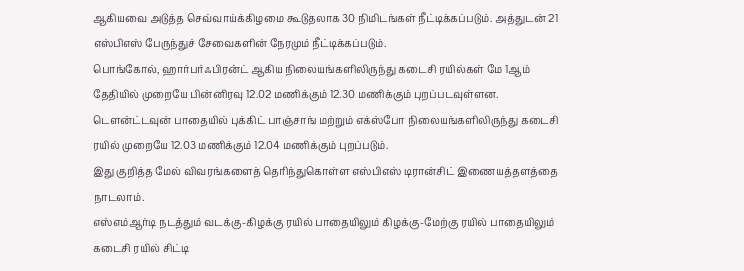ஆகியவை அடுத்த செவ்வாய்க்கிழமை கூடுதலாக 30 நிமிடங்கள் நீட்டிக்கப்படும். அத்துடன் 21 எஸ்பிஎஸ் பேருந்துச் சேவைகளின் நேரமும் நீட்டிக்கப்படும்.
பொங்கோல், ஹார்பர்ஃபிரன்ட் ஆகிய நிலையங்களிலிருந்து கடைசி ரயில்கள் மே 1ஆம் தேதியில் முறையே பின்னிரவு 12.02 மணிக்கும் 12.30 மணிக்கும் புறப்படவுள்ளன. டௌன்ட்டவுன் பாதையில் புக்கிட் பாஞ்சாங் மற்றும் எக்ஸ்போ நிலையங்களிலிருந்து கடைசி ரயில் முறையே 12.03 மணிக்கும் 12.04 மணிக்கும் புறப்படும்.
இது குறித்த மேல் விவரங்களைத் தெரிந்துகொள்ள எஸ்பிஎஸ் டிரான்சிட் இணையத்தளத்தை நாடலாம்.
எஸ்எம்ஆர்டி நடத்தும் வடக்கு-கிழக்கு ரயில் பாதையிலும் கிழக்கு-மேற்கு ரயில் பாதையிலும் கடைசி ரயில் சிட்டி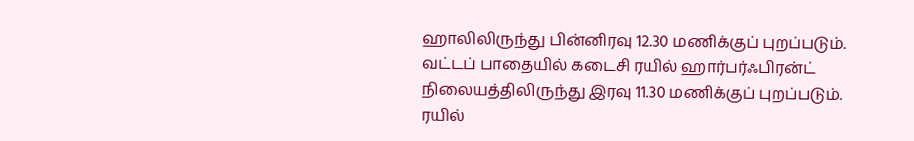ஹாலிலிருந்து பின்னிரவு 12.30 மணிக்குப் புறப்படும். வட்டப் பாதையில் கடைசி ரயில் ஹார்பர்ஃபிரன்ட் நிலையத்திலிருந்து இரவு 11.30 மணிக்குப் புறப்படும். ரயில்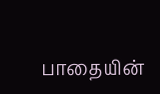பாதையின்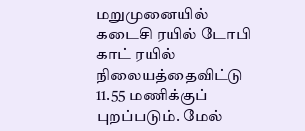மறுமுனையில் கடைசி ரயில் டோபி காட் ரயில் நிலையத்தைவிட்டு 11.55 மணிக்குப் புறப்படும். மேல்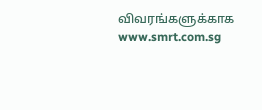விவரங்களுக்காக www.smrt.com.sg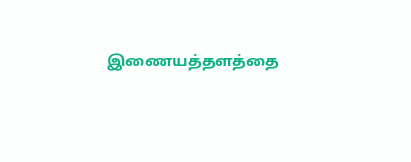இணையத்தளத்தை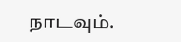நாடவும்.